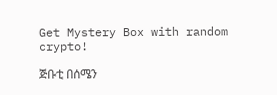Get Mystery Box with random crypto!

ጅቡቲ በሰሜን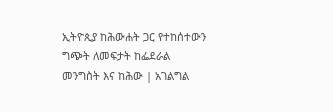ኢትዮጲያ ከሕውሐት ጋር የተከሰተውን ግጭት ለመፍታት ከፌደራል መንግስት እና ከሕው | አገልግል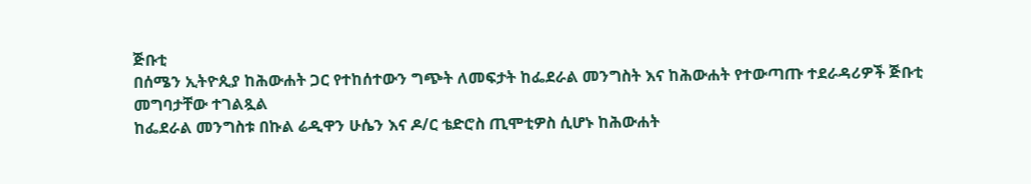ጅቡቲ
በሰሜን ኢትዮጲያ ከሕውሐት ጋር የተከሰተውን ግጭት ለመፍታት ከፌደራል መንግስት እና ከሕውሐት የተውጣጡ ተደራዳሪዎች ጅቡቲ መግባታቸው ተገልጿል
ከፌደራል መንግስቱ በኩል ሬዲዋን ሁሴን እና ዶ/ር ቴድሮስ ጢሞቲዎስ ሲሆኑ ከሕውሐት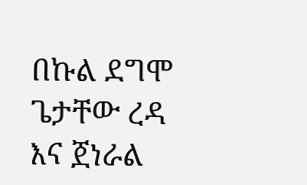በኩል ደግሞ ጌታቸው ረዳ እና ጀነራል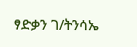ፃድቃን ገ/ትንሳኤ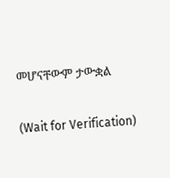መሆናቸውም ታውቋል

(Wait for Verification)